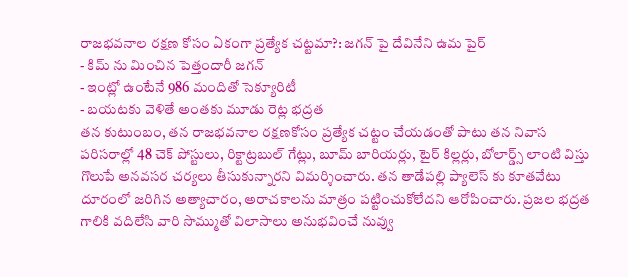రాజభవనాల రక్షణ కోసం ఏకంగా ప్రత్యేక చట్టమా?: జగన్ పై దేవినేని ఉమ పైర్
- కిమ్ ను మించిన పెత్తందారీ జగన్
- ఇంట్లో ఉంటేనే 986 మందితో సెక్యూరిటీ
- బయటకు వెళితే అంతకు మూడు రెట్ల భద్రత
తన కుటుంబం, తన రాజభవనాల రక్షణకోసం ప్రత్యేక చట్టం చేయడంతో పాటు తన నివాస పరిసరాల్లో 48 చెక్ పోస్టులు, రిక్టాట్రబుల్ గేట్లు, బూమ్ బారియర్లు, టైర్ కిల్లర్లు, బోలార్డ్స్ లాంటి విస్తు గొలుపే అనవసర చర్యలు తీసుకున్నారని విమర్శించారు. తన తాడేపల్లి ప్యాలెస్ కు కూతవేటు దూరంలో జరిగిన అత్యాచారం, అరాచకాలను మాత్రం పట్టించుకోలేదని ఆరోపించారు. ప్రజల భద్రత గాలికి వదిలేసి వారి సొమ్ముతో విలాసాలు అనుభవించే నువ్వు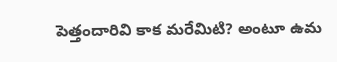పెత్తందారివి కాక మరేమిటి? అంటూ ఉమ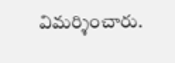విమర్శించారు.